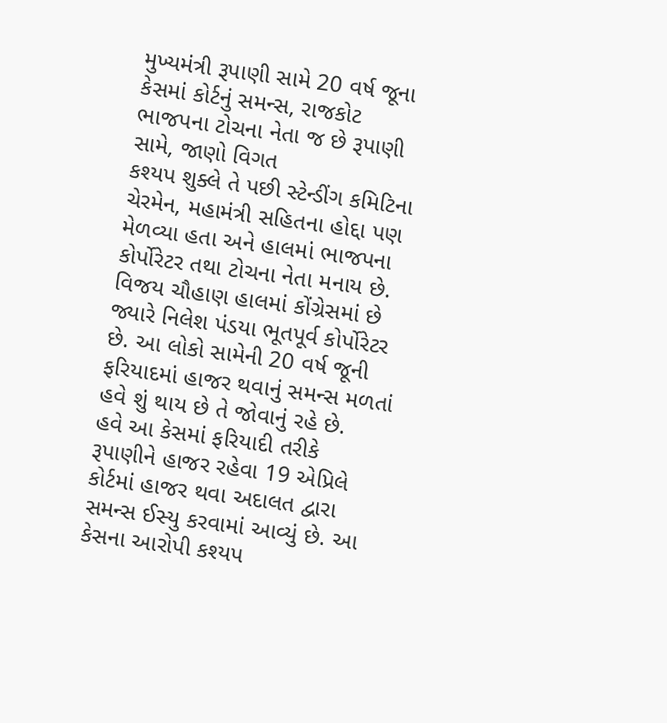મુખ્યમંત્રી રૂપાણી સામે 20 વર્ષ જૂના કેસમાં કોર્ટનું સમન્સ, રાજકોટ ભાજપના ટોચના નેતા જ છે રૂપાણી સામે, જાણો વિગત
કશ્યપ શુક્લે તે પછી સ્ટેન્ડીંગ કમિટિના ચેરમેન, મહામંત્રી સહિતના હોદ્દા પણ મેળવ્યા હતા અને હાલમાં ભાજપના કોર્પોરેટર તથા ટોચના નેતા મનાય છે. વિજય ચૌહાણ હાલમાં કોંગ્રેસમાં છે જ્યારે નિલેશ પંડયા ભૂતપૂર્વ કોર્પોરેટર છે. આ લોકો સામેની 20 વર્ષ જૂની ફરિયાદમાં હાજર થવાનું સમન્સ મળતાં હવે શું થાય છે તે જોવાનું રહે છે.
હવે આ કેસમાં ફરિયાદી તરીકે રૂપાણીને હાજર રહેવા 19 એપ્રિલે કોર્ટમાં હાજર થવા અદાલત દ્વારા સમન્સ ઈસ્યુ કરવામાં આવ્યું છે. આ કેસના આરોપી કશ્યપ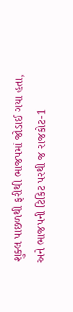શુક્લ પાછળથી ફરીથી ભાજપમાં જોડાઈ ગયા હતા, અને ભાજપની ટિકિટ પરથી જ રાજકોટ-1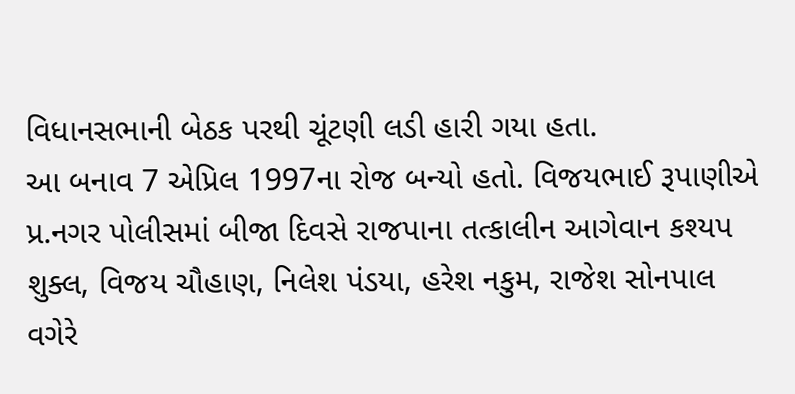વિધાનસભાની બેઠક પરથી ચૂંટણી લડી હારી ગયા હતા.
આ બનાવ 7 એપ્રિલ 1997ના રોજ બન્યો હતો. વિજયભાઈ રૂપાણીએ પ્ર.નગર પોલીસમાં બીજા દિવસે રાજપાના તત્કાલીન આગેવાન કશ્યપ શુક્લ, વિજય ચૌહાણ, નિલેશ પંડયા, હરેશ નકુમ, રાજેશ સોનપાલ વગેરે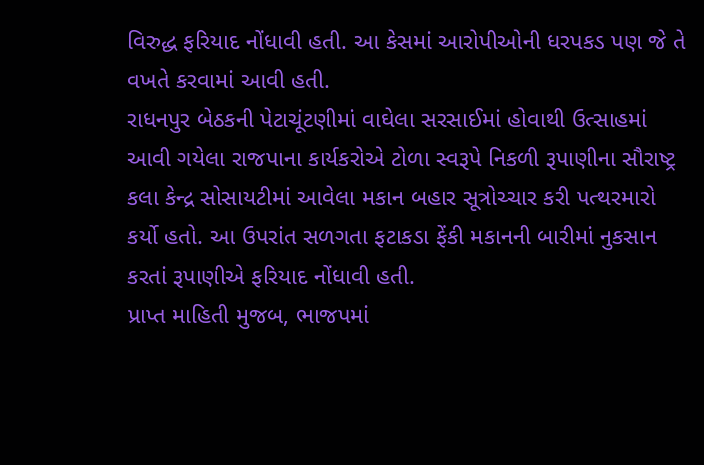વિરુદ્ધ ફરિયાદ નોંધાવી હતી. આ કેસમાં આરોપીઓની ધરપકડ પણ જે તે વખતે કરવામાં આવી હતી.
રાધનપુર બેઠકની પેટાચૂંટણીમાં વાઘેલા સરસાઈમાં હોવાથી ઉત્સાહમાં આવી ગયેલા રાજપાના કાર્યકરોએ ટોળા સ્વરૂપે નિકળી રૂપાણીના સૌરાષ્ટ્ર કલા કેન્દ્ર સોસાયટીમાં આવેલા મકાન બહાર સૂત્રોચ્ચાર કરી પત્થરમારો કર્યો હતો. આ ઉપરાંત સળગતા ફટાકડા ફેંકી મકાનની બારીમાં નુકસાન કરતાં રૂપાણીએ ફરિયાદ નોંધાવી હતી.
પ્રાપ્ત માહિતી મુજબ, ભાજપમાં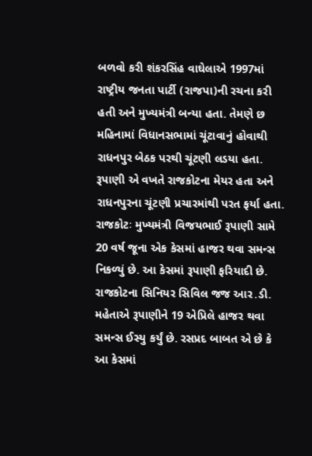બળવો કરી શંકરસિંહ વાઘેલાએ 1997માં રાષ્ટ્રીય જનતા પાર્ટી (રાજપા)ની રચના કરી હતી અને મુખ્યમંત્રી બન્યા હતા. તેમણે છ મહિનામાં વિધાનસભામાં ચૂંટાવાનું હોવાથી રાધનપુર બેઠક પરથી ચૂંટણી લડયા હતા. રૂપાણી એ વખતે રાજકોટના મેયર હતા અને રાધનપુરના ચૂંટણી પ્રચારમાંથી પરત ફર્યા હતા.
રાજકોટઃ મુખ્યમંત્રી વિજયભાઈ રૂપાણી સામે 20 વર્ષ જૂના એક કેસમાં હાજર થવા સમન્સ નિકળ્યું છે. આ કેસમાં રૂપાણી ફરિયાદી છે. રાજકોટના સિનિયર સિવિલ જજ આર.ડી. મહેતાએ રૂપાણીને 19 એપ્રિલે હાજર થવા સમન્સ ઈસ્યુ કર્યું છે. રસપ્રદ બાબત એ છે કે આ કેસમાં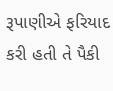રૂપાણીએ ફરિયાદ કરી હતી તે પૈકી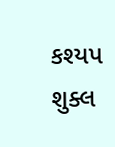કશ્યપ શુક્લ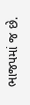ભાજપમાં જ છે.